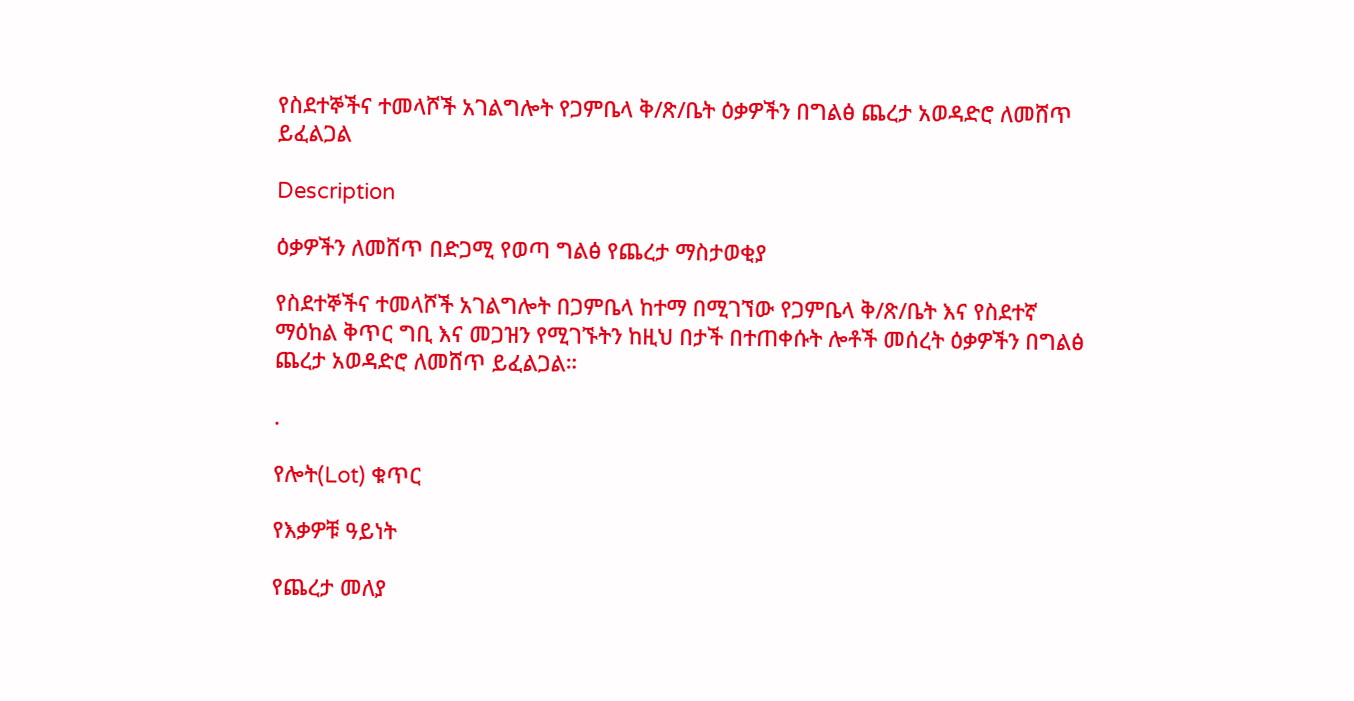የስደተኞችና ተመላሾች አገልግሎት የጋምቤላ ቅ/ጽ/ቤት ዕቃዎችን በግልፅ ጨረታ አወዳድሮ ለመሸጥ ይፈልጋል

Description

ዕቃዎችን ለመሸጥ በድጋሚ የወጣ ግልፅ የጨረታ ማስታወቂያ

የስደተኞችና ተመላሾች አገልግሎት በጋምቤላ ከተማ በሚገኘው የጋምቤላ ቅ/ጽ/ቤት እና የስደተኛ ማዕከል ቅጥር ግቢ እና መጋዝን የሚገኙትን ከዚህ በታች በተጠቀሱት ሎቶች መሰረት ዕቃዎችን በግልፅ ጨረታ አወዳድሮ ለመሸጥ ይፈልጋል።

.

የሎት(Lot) ቁጥር

የእቃዎቹ ዓይነት

የጨረታ መለያ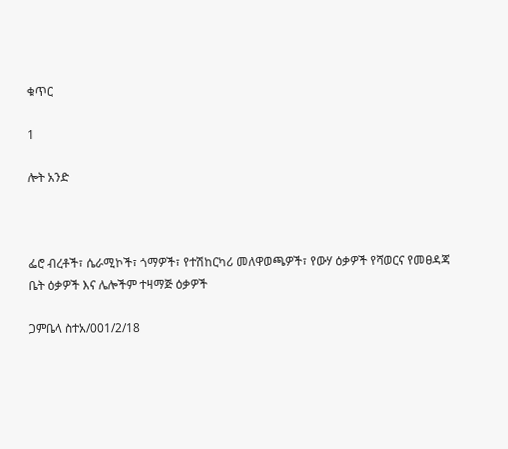ቁጥር

1

ሎት አንድ



ፌሮ ብረቶች፣ ሴራሚኮች፣ ጎማዎች፣ የተሽከርካሪ መለዋወጫዎች፣ የውሃ ዕቃዎች የሻወርና የመፀዳጃ ቤት ዕቃዎች እና ሌሎችም ተዛማጅ ዕቃዎች

ጋምቤላ ስተአ/001/2/18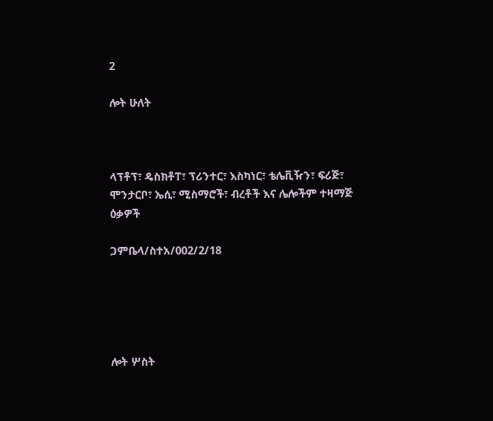2

ሎት ሁለት



ላፕቶፕ፣ ዴስክቶፐ፣ ፕሪንተር፣ እስካነር፣ ቴሌቪዥን፣ ፍሪጅ፣ ሞንታርቦ፣ ኤሲ፣ ሚስማሮች፣ ብረቶች እና ሌሎችም ተዛማጅ ዕቃዎች

ጋምቤላ/ስተአ/002/2/18





ሎት ሦስት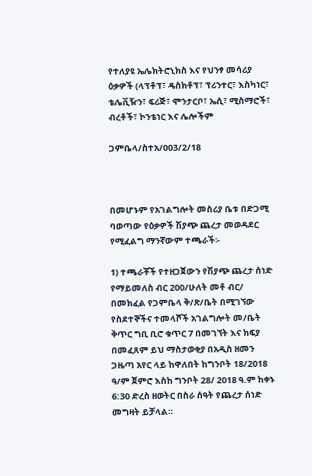የተለያዩ ኤሌክትሮኒክስ እና የህንፃ መሳሪያ ዕቃዎች (ላፕቶፕ፣ ዴስክቶፕ፣ ፕሪንተር፣ እስካነር፣ ቴሌቪዥን፣ ፍሪጅ፣ ሞንታርቦ፣ ኤሲ፣ ሚስማሮች፣ ብረቶች፣ ኮንቴነር እና ሌሎችም

ጋምቤላ/ስተአ/003/2/18



በመሆኑም የአገልግሎት መስሪያ ቤቱ በድጋሚ ባወጣው የዕቃዎች ሽያጭ ጨረታ መወዳደር የሚፈልግ ማንኛውም ተጫራች፡-

1) ተጫራቾች የተዘጋጀውን የሽያጭ ጨረታ ሰነድ የማይመለስ ብር 200/ሁለት መቶ ብር/ በመክፈል የጋምቤላ ቅ/ጽ/ቤት በሚገኘው የስደተኞችና ተመላሾች አገልግሎት መ/ቤት ቅጥር ግቢ ቢሮ ቁጥር 7 በመገኘት እና ክፍያ በመፈጸም ይህ ማስታወቂያ በአዲስ ዘመን ጋዜጣ አየር ላይ ከዋለበት ከግንቦት 18/2018 ዓ/ም ጀምሮ እስከ ግንቦት 28/ 2018 ዓ.ም ከቀኑ 6:30 ድረስ ዘወትር በስራ ሰዓት የጨረታ ሰነድ መግዛት ይቻላል።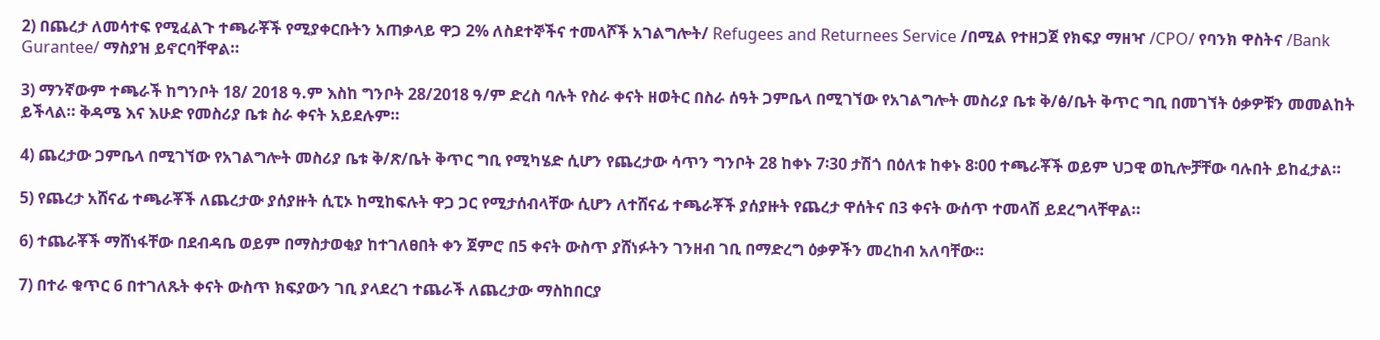2) በጨረታ ለመሳተፍ የሚፈልጉ ተጫራቾች የሚያቀርቡትን አጠቃላይ ዋጋ 2% ለስደተኞችና ተመላሾች አገልግሎት/ Refugees and Returnees Service /በሚል የተዘጋጀ የክፍያ ማዘዣ /CPO/ የባንክ ዋስትና /Bank Gurantee/ ማስያዝ ይኖርባቸዋል።

3) ማንኛውም ተጫራች ከግንቦት 18/ 2018 ዓ.ም እስከ ግንቦት 28/2018 ዓ/ም ድረስ ባሉት የስራ ቀናት ዘወትር በስራ ሰዓት ጋምቤላ በሚገኘው የአገልግሎት መስሪያ ቤቱ ቅ/ፅ/ቤት ቅጥር ግቢ በመገኘት ዕቃዎቹን መመልከት ይችላል። ቅዳሜ እና እሁድ የመስሪያ ቤቱ ስራ ቀናት አይደሉም።

4) ጨረታው ጋምቤላ በሚገኘው የአገልግሎት መስሪያ ቤቱ ቅ/ጽ/ቤት ቅጥር ግቢ የሚካሄድ ሲሆን የጨረታው ሳጥን ግንቦት 28 ከቀኑ 7፡30 ታሽጎ በዕለቱ ከቀኑ 8፡00 ተጫራቾች ወይም ህጋዊ ወኪሎቻቸው ባሉበት ይከፈታል።

5) የጨረታ አሸናፊ ተጫራቾች ለጨረታው ያሰያዙት ሲፒኦ ከሚከፍሉት ዋጋ ጋር የሚታሰብላቸው ሲሆን ለተሸናፊ ተጫራቾች ያሰያዙት የጨረታ ዋሰትና በ3 ቀናት ውሰጥ ተመላሽ ይደረግላቸዋል።

6) ተጨራቾች ማሸነፋቸው በደብዳቤ ወይም በማስታወቂያ ከተገለፀበት ቀን ጀምሮ በ5 ቀናት ውስጥ ያሸነፉትን ገንዘብ ገቢ በማድረግ ዕቃዎችን መረከብ አለባቸው።

7) በተራ ቁጥር 6 በተገለጹት ቀናት ውስጥ ክፍያውን ገቢ ያላደረገ ተጨራች ለጨረታው ማስከበርያ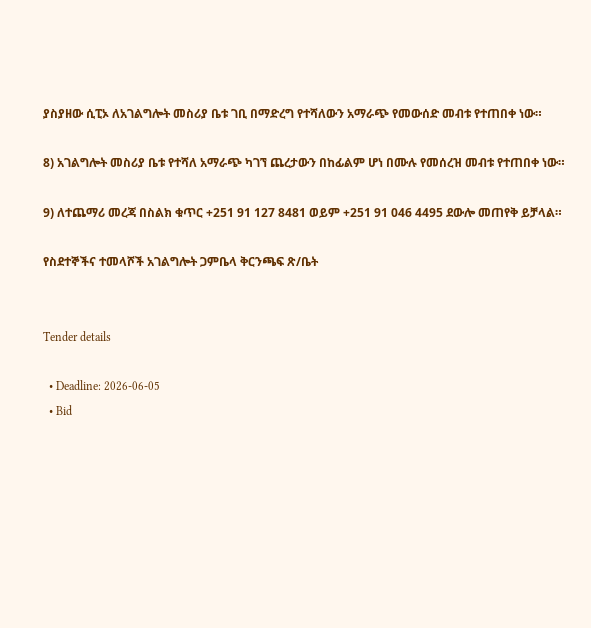ያስያዘው ሲፒኦ ለአገልግሎት መስሪያ ቤቱ ገቢ በማድረግ የተሻለውን አማራጭ የመውሰድ መብቱ የተጠበቀ ነው።

8) አገልግሎት መስሪያ ቤቱ የተሻለ አማራጭ ካገኘ ጨረታውን በከፊልም ሆነ በሙሉ የመሰረዝ መብቱ የተጠበቀ ነው።

9) ለተጨማሪ መረጃ በስልክ ቁጥር +251 91 127 8481 ወይም +251 91 046 4495 ደውሎ መጠየቅ ይቻላል።

የስደተኞችና ተመላሾች አገልግሎት ጋምቤላ ቅርንጫፍ ጽ/ቤት


Tender details

  • Deadline: 2026-06-05
  • Bid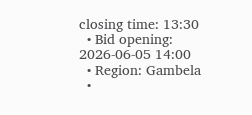closing time: 13:30
  • Bid opening: 2026-06-05 14:00
  • Region: Gambela
  •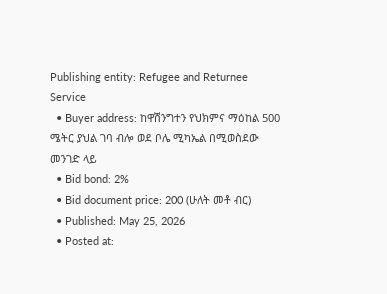Publishing entity: Refugee and Returnee Service
  • Buyer address: ከዋሽንግተን የህክምና ማዕከል 500 ሜትር ያህል ገባ ብሎ ወደ ቦሌ ሚካኤል በሚወስደው መንገድ ላይ
  • Bid bond: 2%
  • Bid document price: 200 (ሁለት መቶ ብር)
  • Published: May 25, 2026
  • Posted at: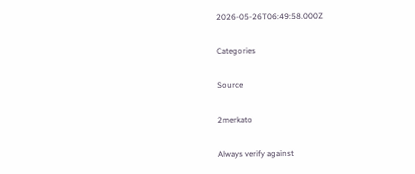2026-05-26T06:49:58.000Z

Categories

Source

2merkato

Always verify against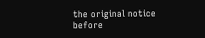the original notice before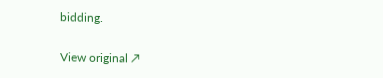bidding.

View original ↗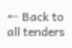← Back to all tenders